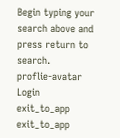Begin typing your search above and press return to search.
proflie-avatar
Login
exit_to_app
exit_to_app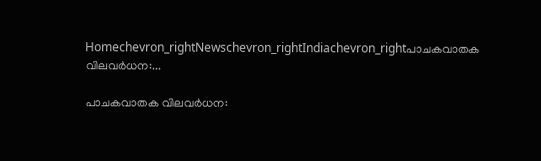Homechevron_rightNewschevron_rightIndiachevron_rightപാചകവാതക വിലവർധന:...

പാചകവാതക വിലവർധന: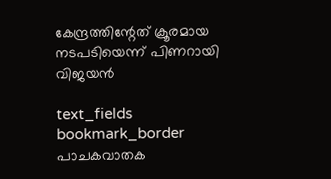കേന്ദ്രത്തിന്റേത് ക്രൂരമായ നടപടിയെന്ന് പിണറായി വിജയൻ

text_fields
bookmark_border
പാചകവാതക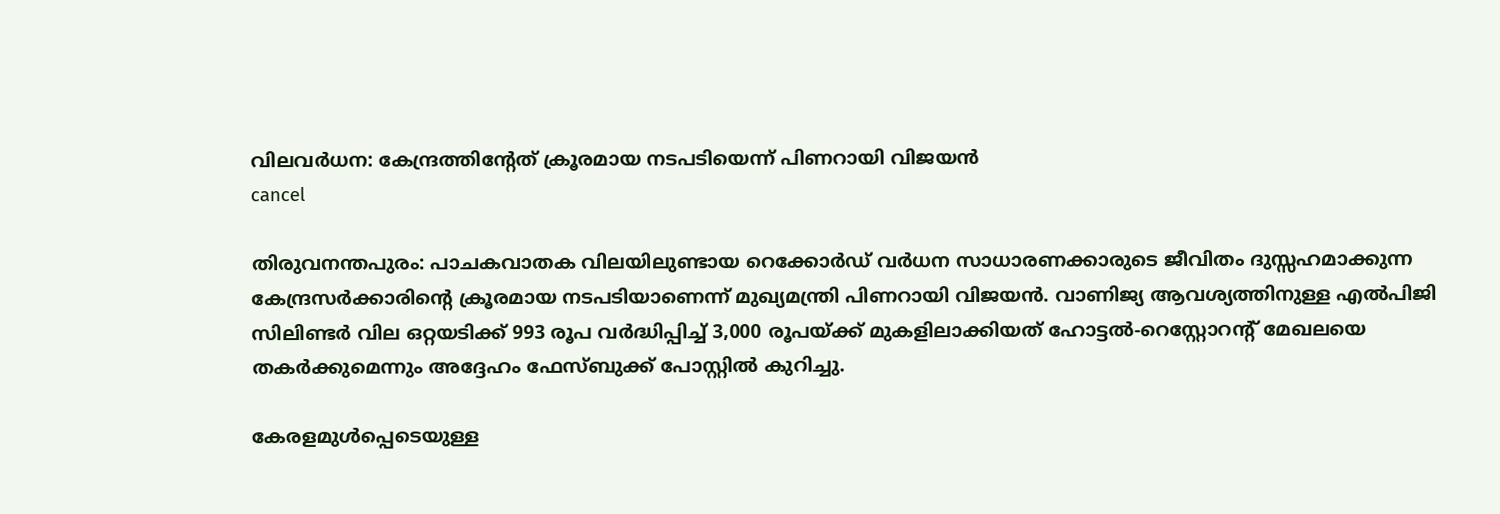വിലവർധന: കേന്ദ്രത്തിന്റേത് ക്രൂരമായ നടപടിയെന്ന് പിണറായി വിജയൻ
cancel

തിരുവനന്തപുരം: പാചകവാതക വിലയിലുണ്ടായ റെക്കോർഡ് വർധന സാധാരണക്കാരുടെ ജീവിതം ദുസ്സഹമാക്കുന്ന കേന്ദ്രസർക്കാരിന്റെ ക്രൂരമായ നടപടിയാണെന്ന് മുഖ്യമന്ത്രി പിണറായി വിജയൻ. വാണിജ്യ ആവശ്യത്തിനുള്ള എൽപിജി സിലിണ്ടർ വില ഒറ്റയടിക്ക് 993 രൂപ വർദ്ധിപ്പിച്ച് 3,000 രൂപയ്ക്ക് മുകളിലാക്കിയത് ഹോട്ടൽ-റെസ്റ്റോറന്റ് മേഖലയെ തകർക്കുമെന്നും അദ്ദേഹം ഫേസ്ബുക്ക് പോസ്റ്റിൽ കുറിച്ചു.

കേരളമുൾപ്പെടെയുള്ള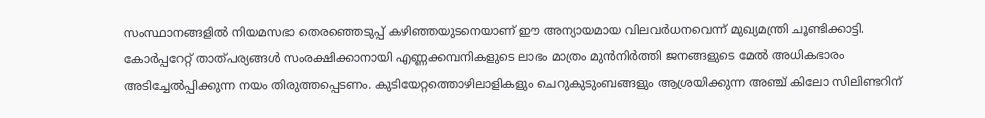സംസ്ഥാനങ്ങളിൽ നിയമസഭാ തെരഞ്ഞെടുപ്പ് കഴിഞ്ഞയുടനെയാണ് ഈ അന്യായമായ വിലവർധനവെന്ന് മുഖ്യമന്ത്രി ചൂണ്ടിക്കാട്ടി. കോർപ്പറേറ്റ് താത്പര്യങ്ങൾ സംരക്ഷിക്കാനായി എണ്ണക്കമ്പനികളുടെ ലാഭം മാത്രം മുൻനിർത്തി ജനങ്ങളുടെ മേൽ അധികഭാരം അടിച്ചേൽപ്പിക്കുന്ന നയം തിരുത്തപ്പെടണം. കുടിയേറ്റത്തൊഴിലാളികളും ചെറുകുടുംബങ്ങളും ആശ്രയിക്കുന്ന അഞ്ച് കിലോ സിലിണ്ടറിന്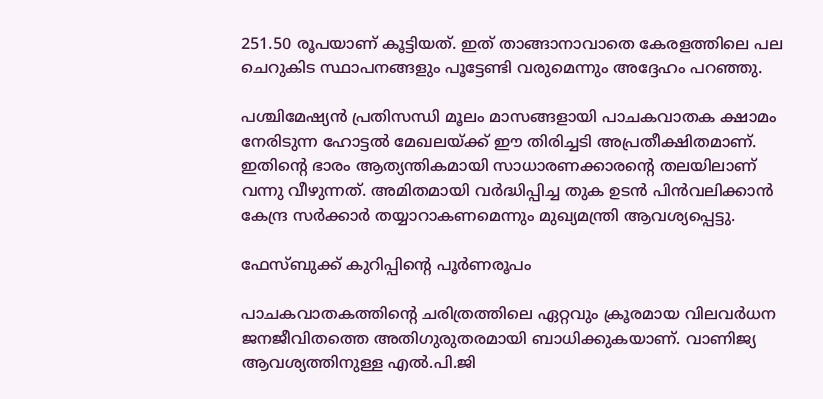251.50 രൂപയാണ് കൂട്ടിയത്. ഇത് താങ്ങാനാവാതെ കേരളത്തിലെ പല ചെറുകിട സ്ഥാപനങ്ങളും പൂട്ടേണ്ടി വരുമെന്നും അദ്ദേഹം പറഞ്ഞു.

പശ്ചിമേഷ്യൻ പ്രതിസന്ധി മൂലം മാസങ്ങളായി പാചകവാതക ക്ഷാമം നേരിടുന്ന ഹോട്ടൽ മേഖലയ്ക്ക് ഈ തിരിച്ചടി അപ്രതീക്ഷിതമാണ്. ഇതിന്റെ ഭാരം ആത്യന്തികമായി സാധാരണക്കാരന്റെ തലയിലാണ് വന്നു വീഴുന്നത്. അമിതമായി വർദ്ധിപ്പിച്ച തുക ഉടൻ പിൻവലിക്കാൻ കേന്ദ്ര സർക്കാർ തയ്യാറാകണമെന്നും മുഖ്യമന്ത്രി ആവശ്യപ്പെട്ടു.

ഫേസ്ബുക്ക് കുറിപ്പിന്‍റെ പൂർണരൂപം

പാചകവാതകത്തിന്റെ ചരിത്രത്തിലെ ഏറ്റവും ക്രൂരമായ വിലവർധന ജനജീവിതത്തെ അതിഗുരുതരമായി ബാധിക്കുകയാണ്. വാണിജ്യ ആവശ്യത്തിനുള്ള എൽ.പി.ജി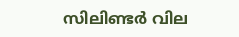സിലിണ്ടർ വില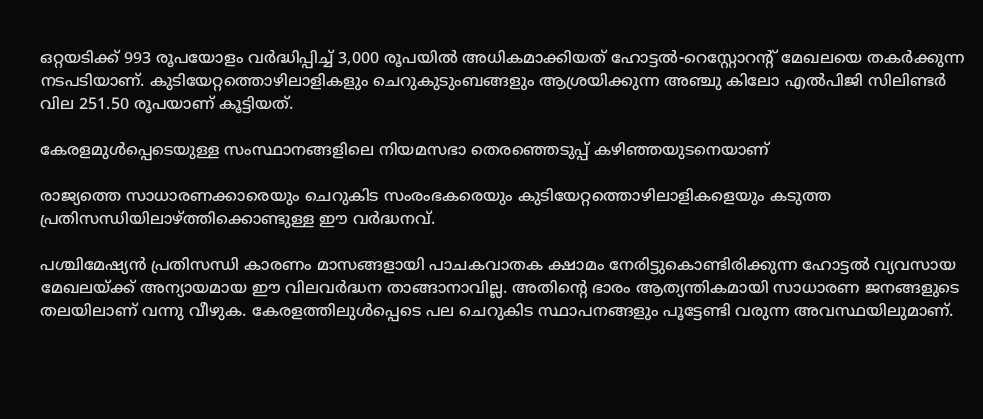ഒറ്റയടിക്ക് 993 രൂപയോളം വർദ്ധിപ്പിച്ച് 3,000 രൂപയിൽ അധികമാക്കിയത് ഹോട്ടൽ-റെസ്റ്റോറന്റ് മേഖലയെ തകർക്കുന്ന നടപടിയാണ്. കുടിയേറ്റത്തൊഴിലാളികളും ചെറുകുടുംബങ്ങളും ആശ്രയിക്കുന്ന അഞ്ചു കിലോ എൽപിജി സിലിണ്ടർ വില 251.50 രൂപയാണ് കൂട്ടിയത്.

കേരളമുൾപ്പെടെയുള്ള സംസ്ഥാനങ്ങളിലെ നിയമസഭാ തെരഞ്ഞെടുപ്പ് കഴിഞ്ഞയുടനെയാണ്

രാജ്യത്തെ സാധാരണക്കാരെയും ചെറുകിട സംരംഭകരെയും കുടിയേറ്റത്തൊഴിലാളികളെയും കടുത്ത പ്രതിസന്ധിയിലാഴ്ത്തിക്കൊണ്ടുള്ള ഈ വർദ്ധനവ്.

പശ്ചിമേഷ്യൻ പ്രതിസന്ധി കാരണം മാസങ്ങളായി പാചകവാതക ക്ഷാമം നേരിട്ടുകൊണ്ടിരിക്കുന്ന ഹോട്ടൽ വ്യവസായ മേഖലയ്ക്ക് അന്യായമായ ഈ വിലവർദ്ധന താങ്ങാനാവില്ല. അതിന്റെ ഭാരം ആത്യന്തികമായി സാധാരണ ജനങ്ങളുടെ തലയിലാണ് വന്നു വീഴുക. കേരളത്തിലുൾപ്പെടെ പല ചെറുകിട സ്ഥാപനങ്ങളും പൂട്ടേണ്ടി വരുന്ന അവസ്ഥയിലുമാണ്.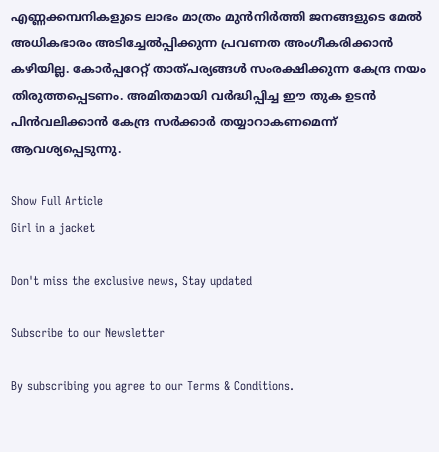എണ്ണക്കമ്പനികളുടെ ലാഭം മാത്രം മുൻനിർത്തി ജനങ്ങളുടെ മേൽ അധികഭാരം അടിച്ചേൽപ്പിക്കുന്ന പ്രവണത അംഗീകരിക്കാൻ കഴിയില്ല. കോർപ്പറേറ്റ് താത്പര്യങ്ങൾ സംരക്ഷിക്കുന്ന കേന്ദ്ര നയം തിരുത്തപ്പെടണം. അമിതമായി വർദ്ധിപ്പിച്ച ഈ തുക ഉടൻ പിൻവലിക്കാൻ കേന്ദ്ര സർക്കാർ തയ്യാറാകണമെന്ന് ആവശ്യപ്പെടുന്നു.

Show Full Article
Girl in a jacket

Don't miss the exclusive news, Stay updated

Subscribe to our Newsletter

By subscribing you agree to our Terms & Conditions.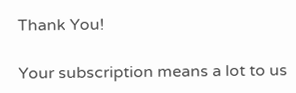Thank You!

Your subscription means a lot to us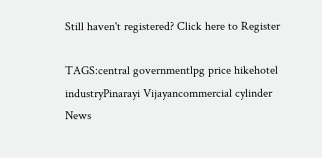Still haven't registered? Click here to Register

TAGS:central governmentlpg price hikehotel industryPinarayi Vijayancommercial cylinder
News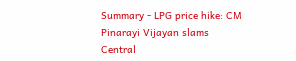Summary - LPG price hike: CM Pinarayi Vijayan slams Central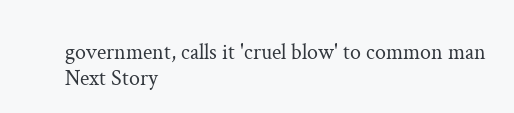government, calls it 'cruel blow' to common man
Next Story